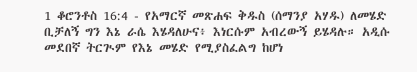1 ቆሮንቶስ 16:4 - የአማርኛ መጽሐፍ ቅዱስ (ሰማንያ አሃዱ) ለመሄድ ቢቻለኝ ግን እኔ ራሴ እሄዳለሁና፥ እነርሱም አብረውኝ ይሄዳሉ። አዲሱ መደበኛ ትርጒም የእኔ መሄድ የሚያስፈልግ ከሆነ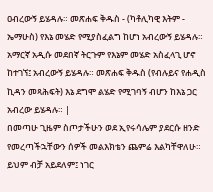ዐብረውኝ ይሄዳሉ። መጽሐፍ ቅዱስ - (ካቶሊካዊ እትም - ኤማሁስ) የእኔ መሄድ የሚያስፈልግ ከሆነ አብረውኝ ይሄዳሉ። አማርኛ አዲሱ መደበኛ ትርጉም የእኔም መሄድ አስፈላጊ ሆኖ ከተገኘ፤ አብረውኝ ይሄዳሉ። መጽሐፍ ቅዱስ (የብሉይና የሐዲስ ኪዳን መጻሕፍት) እኔ ደግሞ ልሄድ የሚገባኝ ብሆን ከእኔ ጋር አብረው ይሄዳሉ። |
በመጣሁ ጊዜም ስጦታችሁን ወደ ኢየሩሳሌም ያደርሱ ዘንድ የመረጣችኋቸውን ሰዎች መልእክቴን ጨምሬ እልካቸዋለሁ።
ይህም ብቻ አይደለም፤ ነገር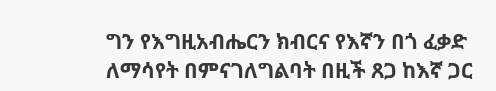ግን የእግዚአብሔርን ክብርና የእኛን በጎ ፈቃድ ለማሳየት በምናገለግልባት በዚች ጸጋ ከእኛ ጋር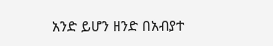አንድ ይሆን ዘንድ በአብያተ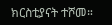ክርስቲያናት ተሾመ።